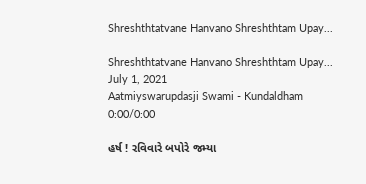Shreshthtatvane Hanvano Shreshthtam Upay...

Shreshthtatvane Hanvano Shreshthtam Upay...
July 1, 2021
Aatmiyswarupdasji Swami - Kundaldham
0:00/0:00

હર્ષ ! રવિવારે બપોરે જમ્યા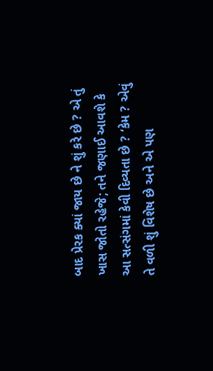બાદ પ્રેરક ક્યાં જાય છે ને શું કરે છે ? એ તું ખાસ જોતો રહેજે; તને જણાઈ આવશે કે આ સત્સંગમાં કેવી દિવ્યતા છે ? ‘કેમ ? એવું તે વળી શું વિશેષ છે અને એ પણ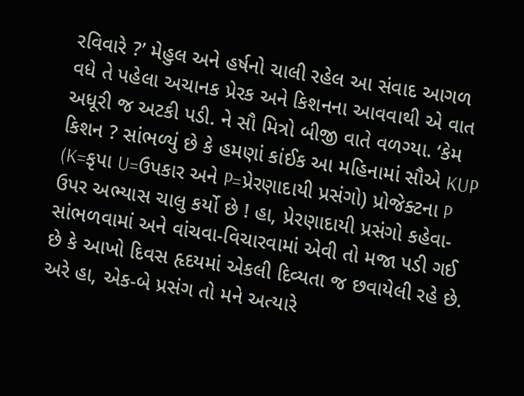રવિવારે ?’ મેહુલ અને હર્ષનો ચાલી રહેલ આ સંવાદ આગળ વધે તે પહેલા અચાનક પ્રેરક અને કિશનના આવવાથી એ વાત અધૂરી જ અટકી પડી. ને સૌ મિત્રો બીજી વાતે વળગ્યા. ‘કેમ કિશન ? સાંભળ્યું છે કે હમણાં કાંઈક આ મહિનામાં સૌએ KUP (K=કૃપા U=ઉપકાર અને P=પ્રેરણાદાયી પ્રસંગો) પ્રોજેક્ટના P ઉપર અભ્યાસ ચાલુ કર્યો છે ! હા, પ્રેરણાદાયી પ્રસંગો કહેવા- સાંભળવામાં અને વાંચવા-વિચારવામાં એવી તો મજા પડી ગઈ છે કે આખો દિવસ હૃદયમાં એકલી દિવ્યતા જ છવાયેલી રહે છે. અરે હા, એક-બે પ્રસંગ તો મને અત્યારે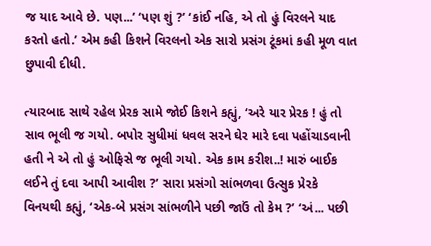જ યાદ આવે છે. પણ...’ ‘પણ શું ?’ ‘કાંઈ નહિ, એ તો હું વિરલને યાદ કરતો હતો.’ એમ કહી કિશને વિરલનો એક સારો પ્રસંગ ટૂંકમાં કહી મૂળ વાત છુપાવી દીધી.

ત્યારબાદ સાથે રહેલ પ્રેરક સામે જોઈ કિશને કહ્યું, ‘અરે યાર પ્રેરક ! હું તો સાવ ભૂલી જ ગયો. બપોર સુધીમાં ધવલ સરને ઘેર મારે દવા પહોંચાડવાની હતી ને એ તો હું ઓફિસે જ ભૂલી ગયો. એક કામ કરીશ..! મારું બાઈક લઈને તું દવા આપી આવીશ ?’ સારા પ્રસંગો સાંભળવા ઉત્સુક પ્રેરકે વિનયથી કહ્યું, ‘એક-બે પ્રસંગ સાંભળીને પછી જાઉં તો કેમ ?’ ‘અં... પછી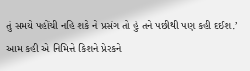તું સમયે પહોંચી નહિ શકે ને પ્રસંગ તો હું તને પછીથી પણ કહી દઈશ.’ આમ કહી એ નિમિત્તે કિશને પ્રેરકને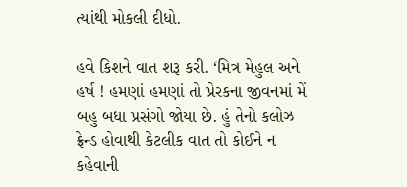ત્યાંથી મોકલી દીધો.

હવે કિશને વાત શરૂ કરી. ‘મિત્ર મેહુલ અને હર્ષ ! હમણાં હમણાં તો પ્રેરકના જીવનમાં મેં બહુ બધા પ્રસંગો જોયા છે. હું તેનો કલોઝ ફ્રેન્ડ હોવાથી કેટલીક વાત તો કોઈને ન કહેવાની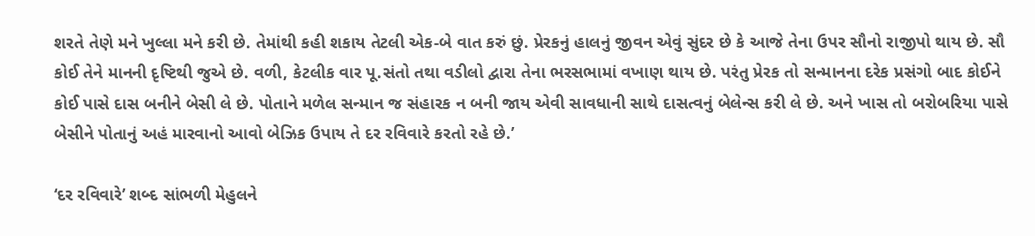શરતે તેણે મને ખુલ્લા મને કરી છે. તેમાંથી કહી શકાય તેટલી એક-બે વાત કરું છું. પ્રેરકનું હાલનું જીવન એવું સુંદર છે કે આજે તેના ઉપર સૌનો રાજીપો થાય છે. સૌ કોઈ તેને માનની દૃષ્ટિથી જુએ છે. વળી, કેટલીક વાર પૂ.સંતો તથા વડીલો દ્વારા તેના ભરસભામાં વખાણ થાય છે. પરંતુ પ્રેરક તો સન્માનના દરેક પ્રસંગો બાદ કોઈને કોઈ પાસે દાસ બનીને બેસી લે છે. પોતાને મળેલ સન્માન જ સંહારક ન બની જાય એવી સાવધાની સાથે દાસત્વનું બેલેન્સ કરી લે છે. અને ખાસ તો બરોબરિયા પાસે બેસીને પોતાનું અહં મારવાનો આવો બેઝિક ઉપાય તે દર રવિવારે કરતો રહે છે.’

‘દર રવિવારે’ શબ્દ સાંભળી મેહુલને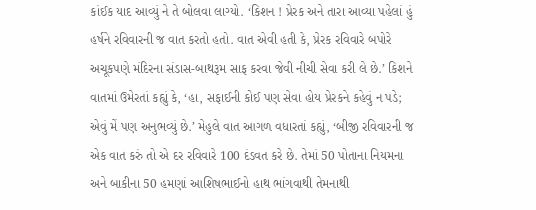કાંઈક યાદ આવ્યું ને તે બોલવા લાગ્યો. ‘કિશન ! પ્રેરક અને તારા આવ્યા પહેલાં હું હર્ષને રવિવારની જ વાત કરતો હતો. વાત એવી હતી કે, પ્રેરક રવિવારે બપોરે અચૂકપણે મંદિરના સંડાસ-બાથરૂમ સાફ કરવા જેવી નીચી સેવા કરી લે છે.’ કિશને વાતમાં ઉમેરતાં કહ્યું કે, ‘હા, સફાઈની કોઈ પણ સેવા હોય પ્રેરકને કહેવું ન પડે; એવું મેં પણ અનુભવ્યું છે.’ મેહુલે વાત આગળ વધારતાં કહ્યું, ‘બીજી રવિવારની જ એક વાત કરું તો એ દર રવિવારે 100 દંડવત કરે છે. તેમાં 50 પોતાના નિયમના અને બાકીના 50 હમણાં આશિષભાઈનો હાથ ભાંગવાથી તેમનાથી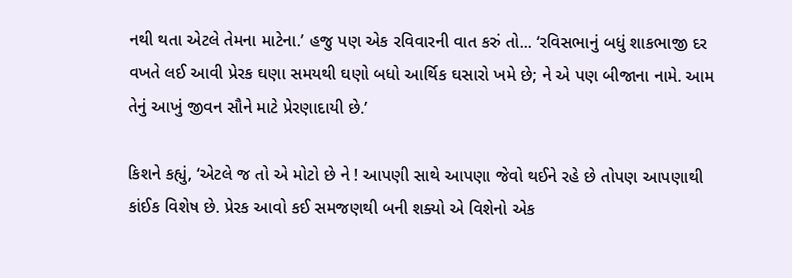નથી થતા એટલે તેમના માટેના.’ હજુ પણ એક રવિવારની વાત કરું તો... ‘રવિસભાનું બધું શાકભાજી દર વખતે લઈ આવી પ્રેરક ઘણા સમયથી ઘણો બધો આર્થિક ઘસારો ખમે છે; ને એ પણ બીજાના નામે. આમ તેનું આખું જીવન સૌને માટે પ્રેરણાદાયી છે.’

કિશને કહ્યું, ‘એટલે જ તો એ મોટો છે ને ! આપણી સાથે આપણા જેવો થઈને રહે છે તોપણ આપણાથી કાંઈક વિશેષ છે. પ્રેરક આવો કઈ સમજણથી બની શક્યો એ વિશેનો એક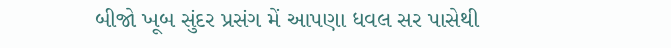બીજો ખૂબ સુંદર પ્રસંગ મેં આપણા ધવલ સર પાસેથી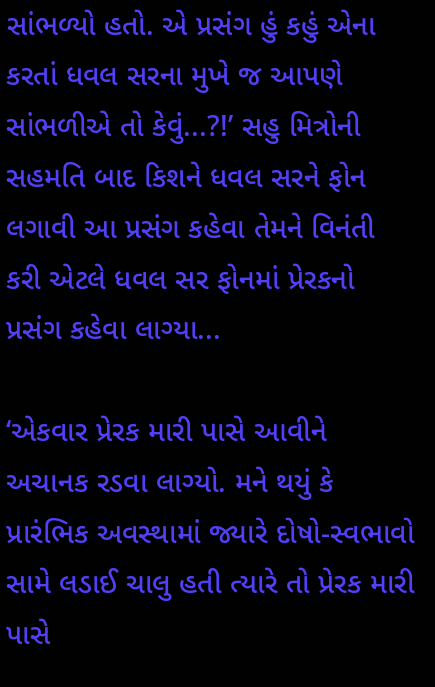સાંભળ્યો હતો. એ પ્રસંગ હું કહું એના કરતાં ધવલ સરના મુખે જ આપણે સાંભળીએ તો કેવું...?!’ સહુ મિત્રોની સહમતિ બાદ કિશને ધવલ સરને ફોન લગાવી આ પ્રસંગ કહેવા તેમને વિનંતી કરી એટલે ધવલ સર ફોનમાં પ્રેરકનો પ્રસંગ કહેવા લાગ્યા...

‘એકવાર પ્રેરક મારી પાસે આવીને અચાનક રડવા લાગ્યો. મને થયું કે પ્રારંભિક અવસ્થામાં જ્યારે દોષો-સ્વભાવો સામે લડાઈ ચાલુ હતી ત્યારે તો પ્રેરક મારી પાસે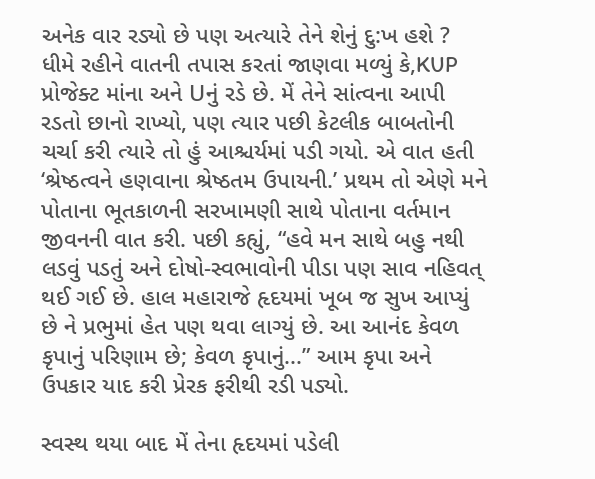અનેક વાર રડ્યો છે પણ અત્યારે તેને શેનું દુ:ખ હશે ? ધીમે રહીને વાતની તપાસ કરતાં જાણવા મળ્યું કે,KUP પ્રોજેક્ટ માંના અને Uનું રડે છે. મેં તેને સાંત્વના આપી રડતો છાનો રાખ્યો, પણ ત્યાર પછી કેટલીક બાબતોની ચર્ચા કરી ત્યારે તો હું આશ્ચર્યમાં પડી ગયો. એ વાત હતી ‘શ્રેષ્ઠત્વને હણવાના શ્રેષ્ઠતમ ઉપાયની.’ પ્રથમ તો એણે મને પોતાના ભૂતકાળની સરખામણી સાથે પોતાના વર્તમાન જીવનની વાત કરી. પછી કહ્યું, “હવે મન સાથે બહુ નથી લડવું પડતું અને દોષો-સ્વભાવોની પીડા પણ સાવ નહિવત્ થઈ ગઈ છે. હાલ મહારાજે હૃદયમાં ખૂબ જ સુખ આપ્યું છે ને પ્રભુમાં હેત પણ થવા લાગ્યું છે. આ આનંદ કેવળ કૃપાનું પરિણામ છે; કેવળ કૃપાનું...” આમ કૃપા અને ઉપકાર યાદ કરી પ્રેરક ફરીથી રડી પડ્યો.

સ્વસ્થ થયા બાદ મેં તેના હૃદયમાં પડેલી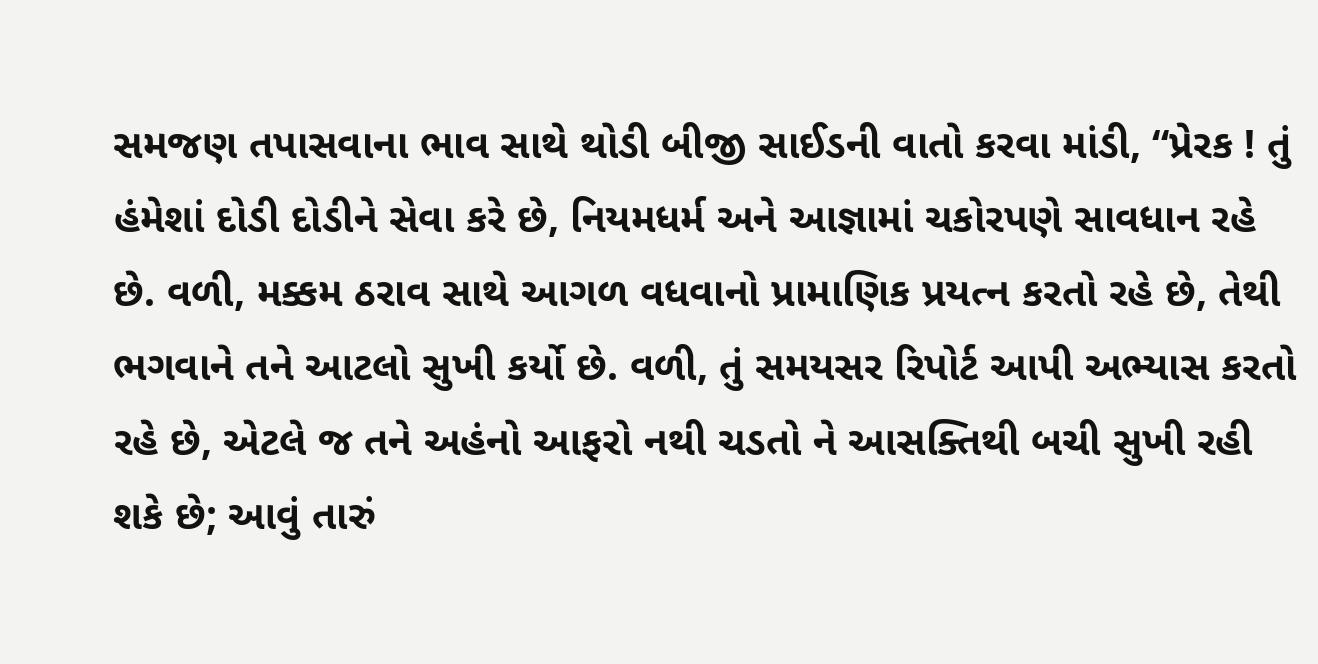સમજણ તપાસવાના ભાવ સાથે થોડી બીજી સાઈડની વાતો કરવા માંડી, “પ્રેરક ! તું હંમેશાં દોડી દોડીને સેવા કરે છે, નિયમધર્મ અને આજ્ઞામાં ચકોરપણે સાવધાન રહે છે. વળી, મક્કમ ઠરાવ સાથે આગળ વધવાનો પ્રામાણિક પ્રયત્ન કરતો રહે છે, તેથી ભગવાને તને આટલો સુખી કર્યો છે. વળી, તું સમયસર રિપોર્ટ આપી અભ્યાસ કરતો રહે છે, એટલે જ તને અહંનો આફરો નથી ચડતો ને આસક્તિથી બચી સુખી રહી શકે છે; આવું તારું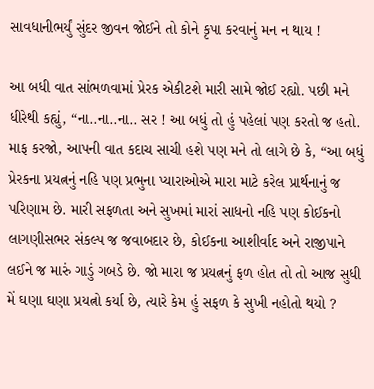સાવધાનીભર્યું સુંદર જીવન જોઈને તો કોને કૃપા કરવાનું મન ન થાય !

આ બધી વાત સાંભળવામાં પ્રેરક એકીટશે મારી સામે જોઈ રહ્યો. પછી મને ધીરેથી કહ્યું, “ના..ના..ના.. સર ! આ બધું તો હું પહેલાં પણ કરતો જ હતો. માફ કરજો, આપની વાત કદાચ સાચી હશે પણ મને તો લાગે છે કે, “આ બધું પ્રેરકના પ્રયત્નનું નહિ પણ પ્રભુના પ્યારાઓએ મારા માટે કરેલ પ્રાર્થનાનું જ પરિણામ છે. મારી સફળતા અને સુખમાં મારાં સાધનો નહિ પણ કોઈકનો લાગણીસભર સંકલ્પ જ જવાબદાર છે, કોઈકના આશીર્વાદ અને રાજીપાને લઈને જ મારું ગાડું ગબડે છે. જો મારા જ પ્રયત્નનું ફળ હોત તો તો આજ સુધી મેં ઘણા ઘણા પ્રયત્નો કર્યા છે, ત્યારે કેમ હું સફળ કે સુખી નહોતો થયો ?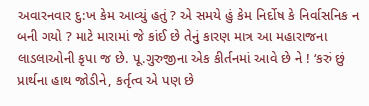અવારનવાર દુ:ખ કેમ આવ્યું હતું ? એ સમયે હું કેમ નિર્દોષ કે નિર્વાસનિક ન બની ગયો ? માટે મારામાં જે કાંઈ છે તેનું કારણ માત્ર આ મહારાજના લાડલાઓની કૃપા જ છે. પૂ.ગુરુજીના એક કીર્તનમાં આવે છે ને ! ‘કરું છું પ્રાર્થના હાથ જોડીને, કર્તૃત્વ એ પણ છે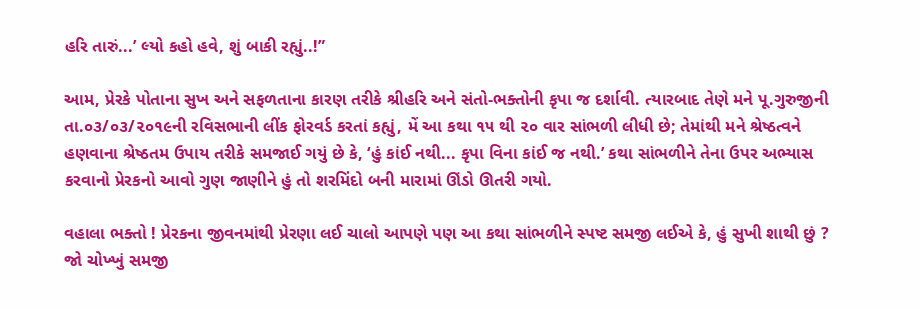હરિ તારું...’ લ્યો કહો હવે, શું બાકી રહ્યું..!”

આમ, પ્રેરકે પોતાના સુખ અને સફળતાના કારણ તરીકે શ્રીહરિ અને સંતો-ભક્તોની કૃપા જ દર્શાવી. ત્યારબાદ તેણે મને પૂ.ગુરુજીની તા.૦૩/૦૩/૨૦૧૯ની રવિસભાની લીંક ફોરવર્ડ કરતાં કહ્યું, મેં આ કથા ૧૫ થી ૨૦ વાર સાંભળી લીધી છે; તેમાંથી મને શ્રેષ્ઠત્વને હણવાના શ્રેષ્ઠતમ ઉપાય તરીકે સમજાઈ ગયું છે કે, ‘હું કાંઈ નથી... કૃપા વિના કાંઈ જ નથી.’ કથા સાંભળીને તેના ઉપર અભ્યાસ કરવાનો પ્રેરકનો આવો ગુણ જાણીને હું તો શરમિંદો બની મારામાં ઊંડો ઊતરી ગયો.

વહાલા ભક્તો ! પ્રેરકના જીવનમાંથી પ્રેરણા લઈ ચાલો આપણે પણ આ કથા સાંભળીને સ્પષ્ટ સમજી લઈએ કે, હું સુખી શાથી છું ? જો ચોખ્ખું સમજી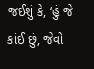જઈશું કે, ‘હું જે કાંઈ છું, જેવો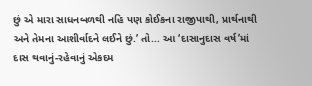છું એ મારા સાધનબળથી નહિ પણ કોઈકના રાજીપાથી, પ્રાર્થનાથી અને તેમના આશીર્વાદને લઈને છું.’ તો... આ ‘દાસાનુદાસ વર્ષ’માં દાસ થવાનું-રહેવાનું એકદમ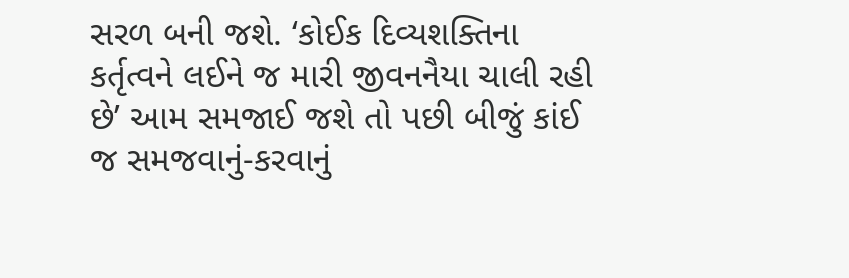સરળ બની જશે. ‘કોઈક દિવ્યશક્તિના કર્તૃત્વને લઈને જ મારી જીવનનૈયા ચાલી રહી છે’ આમ સમજાઈ જશે તો પછી બીજું કાંઈ જ સમજવાનું-કરવાનું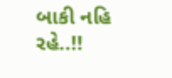બાકી નહિ રહે..!!